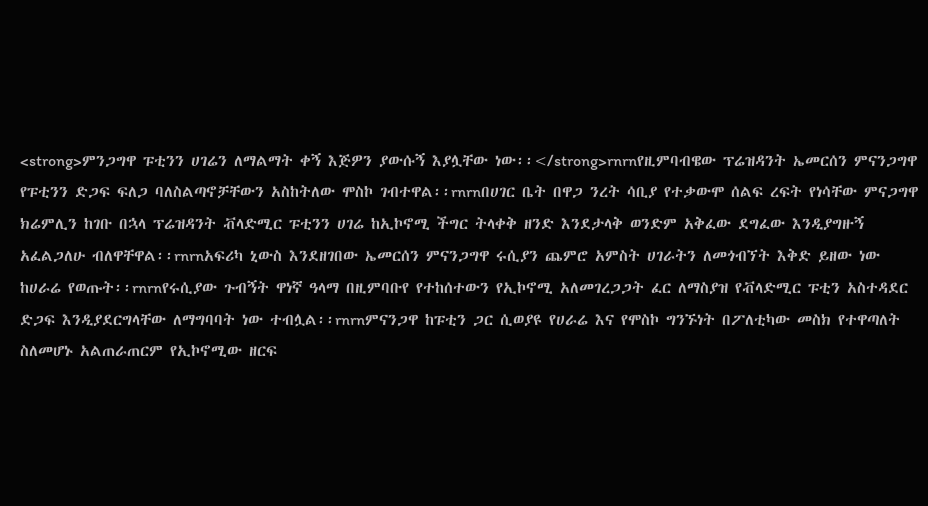<strong>ምንጋግዋ ፑቲንን ሀገሬን ለማልማት ቀኝ እጅዎን ያውሱኝ እያሏቸው ነው፡፡</strong>rnrnየዚምባብዌው ፕሬዝዳንት ኤመርሰን ምናንጋግዋ የፑቲንን ድጋፍ ፍለጋ ባለስልጣኖቻቸውን አስከትለው ሞስኮ ገብተዋል፡፡rnrnበሀገር ቤት በዋጋ ንረት ሳቢያ የተቃውሞ ሰልፍ ረፍት የነሳቸው ምናጋግዋ ክሬምሊን ከገቡ በኋላ ፕሬዝዳንት ቭላድሚር ፑቲንን ሀገሬ ከኢኮኖሚ ችግር ትላቀቅ ዘንድ እንደታላቅ ወንድም አቅፈው ደግፈው እንዲያግዙኝ አፈልጋለሁ ብለዋቸዋል፡፡rnrnአፍሪካ ኒውስ እንደዘገበው ኤመርሰን ምናንጋግዋ ሩሲያን ጨምሮ አምስት ሀገራትን ለመጎብኘት እቅድ ይዘው ነው ከሀራሬ የወጡት፡፡rnrnየሩሲያው ጉብኝት ዋነኛ ዓላማ በዚምባቡየ የተከሰተውን የኢኮኖሚ አለመገረጋጋት ፈር ለማስያዝ የቭላድሚር ፑቲን አስተዳደር ድጋፍ እንዲያደርግላቸው ለማግባባት ነው ተብሏል፡፡rnrnምናንጋዋ ከፑቲን ጋር ሲወያዩ የሀራሬ እና የሞስኮ ግንኙነት በፖለቲካው መስክ የተዋጣለት ስለመሆኑ አልጠራጠርም የኢኮኖሚው ዘርፍ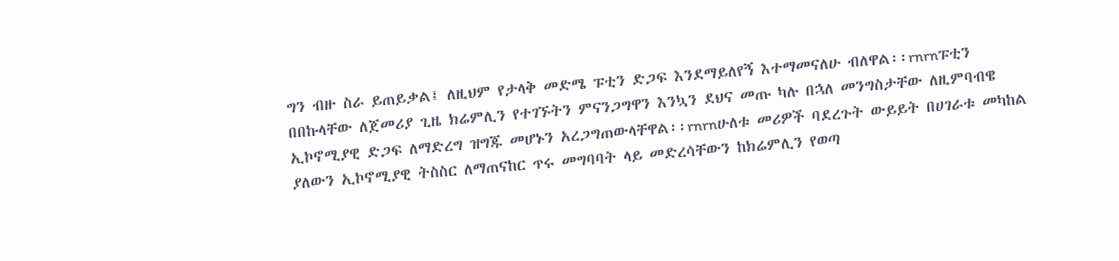ግን ብዙ ስራ ይጠይቃል፤ ለዚህም የታላቅ መድሜ ፑቲን ድጋፍ እንደማይለየኝ እተማመናለሁ ብለዋል፡፡rnrnፑቲን በበኩላቸው ለጀመሪያ ጊዜ ክሬምሊን የተገኙትን ምናንጋግዋን እንኳን ደህና መጡ ካሉ በኋለ መንግስታቸው ለዚምባብዌ ኢኮኖሚያዊ ድጋፍ ለማድረግ ዝግጁ መሆኑን አረጋግጠውላቸዋል፡፡rnrnሁለቱ መሪዎች ባደረጉት ውይይት በሀገራቱ መካከል ያለውን ኢኮኖሚያዊ ትስስር ለማጠናከር ጥሩ መግባባት ላይ መድረሳቸውን ከክሬምሊን የወጣ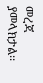መረጃ ያመላክታል፡፡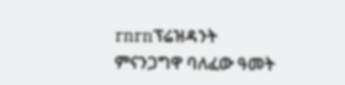rnrnፕሬዝዳንት ምናንጋግዋ ባለፈው ዓመት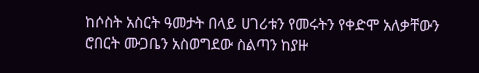ከሶስት አስርት ዓመታት በላይ ሀገሪቱን የመሩትን የቀድሞ አለቃቸውን ሮበርት ሙጋቤን አስወግደው ስልጣን ከያዙ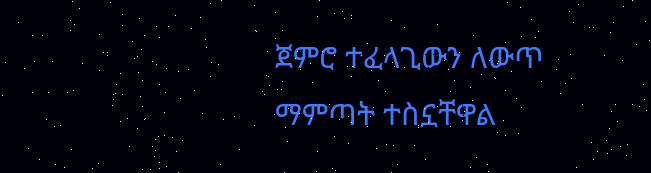ጀምሮ ተፈላጊውን ለውጥ ማምጣት ተስኗቸዋል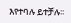እየተባሉ ይተቻሉ፡፡